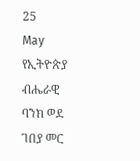25
May
የኢትዮጵያ ብሔራዊ ባንክ ወደ ገበያ መር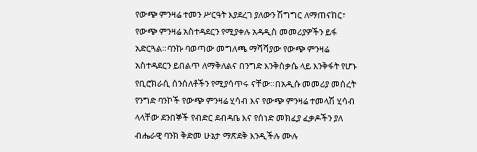የውጭ ምንዛሬ ተመን ሥርዓት እያደረገ ያለውን ሽግግር ለማጠናከር፣ የውጭ ምንዛሬ አስተዳደርን የሚያቀሉ አዳዲስ መመሪያዎችን ይፋ አድርጓል።ባንኩ ባወጣው መግለጫ ማሻሻያው የውጭ ምንዛሬ አስተዳደርን ይበልጥ ለማቅለልና በንግድ እንቅስቃሴ ላይ እንቅፋት የሆኑ የቢሮክራሲ ሰንሰለቶችን የሚያሳጥሩ ናቸው።በአዲሱ መመሪያ መሰረት የንግድ ባንኮች የውጭ ምንዛሬ ሂሳብ እና የውጭ ምንዛሬ ተመላሽ ሂሳብ ላላቸው ደንበኞች የብድር ደብዳቤ እና የሰነድ መክፈያ ፈቃዶችን ያለ ብሔራዊ ባንክ ቅድመ ሁኔታ ማጽደቅ እንዲችሉ ሙሉ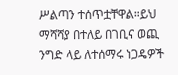ሥልጣን ተሰጥቷቸዋል።ይህ ማሻሻያ በተለይ በገቢና ወጪ ንግድ ላይ ለተሰማሩ ነጋዴዎች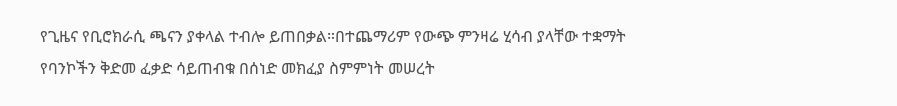የጊዜና የቢሮክራሲ ጫናን ያቀላል ተብሎ ይጠበቃል።በተጨማሪም የውጭ ምንዛሬ ሂሳብ ያላቸው ተቋማት የባንኮችን ቅድመ ፈቃድ ሳይጠብቁ በሰነድ መክፈያ ስምምነት መሠረት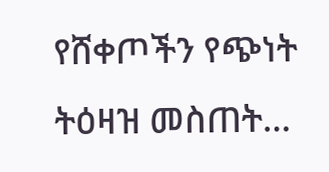የሸቀጦችን የጭነት ትዕዛዝ መስጠት…